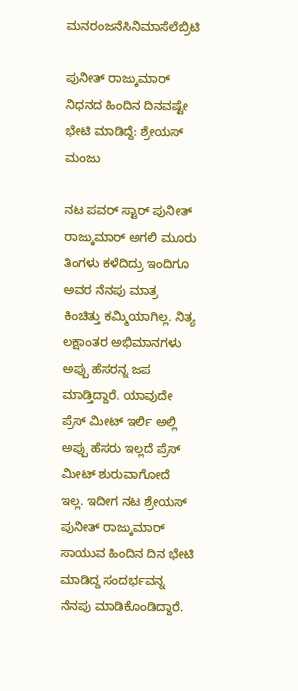ಮನರಂಜನೆಸಿನಿಮಾಸೆಲೆಬ್ರಿಟಿ

ಪುನೀತ್ ರಾಜ್ಕುಮಾರ್ ನಿಧನದ ಹಿಂದಿನ ದಿನವಷ್ಟೇ ಭೇಟಿ ಮಾಡಿದ್ದೆ: ಶ್ರೇಯಸ್ ಮಂಜು

ನಟ ಪವರ್ ಸ್ಟಾರ್ ಪುನೀತ್ ರಾಜ್ಕುಮಾರ್ ಅಗಲಿ ಮೂರು ತಿಂಗಳು ಕಳೆದಿದ್ರು ಇಂದಿಗೂ ಅವರ ನೆನಪು ಮಾತ್ರ ಕಿಂಚಿತ್ತು ಕಮ್ಮಿಯಾಗಿಲ್ಲ. ನಿತ್ಯ ಲಕ್ಷಾಂತರ ಅಭಿಮಾನಗಳು ಅಪ್ಪು ಹೆಸರನ್ನ ಜಪ ಮಾಡ್ತಿದ್ದಾರೆ. ಯಾವುದೇ ಪ್ರೆಸ್ ಮೀಟ್ ಇರ್ಲಿ ಅಲ್ಲಿ ಅಪ್ಪು ಹೆಸರು ಇಲ್ಲದೆ ಪ್ರೆಸ್ ಮೀಟ್ ಶುರುವಾಗೋದೆ ಇಲ್ಲ. ಇದೀಗ ನಟ ಶ್ರೇಯಸ್ ಪುನೀತ್ ರಾಜ್ಕುಮಾರ್ ಸಾಯುವ ಹಿಂದಿನ ದಿನ ಭೇಟಿ ಮಾಡಿದ್ದ ಸಂದರ್ಭವನ್ನ ನೆನಪು ಮಾಡಿಕೊಂಡಿದ್ದಾರೆ.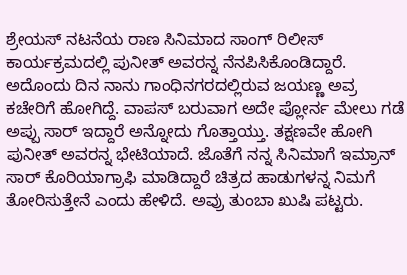ಶ್ರೇಯಸ್ ನಟನೆಯ ರಾಣ ಸಿನಿಮಾದ ಸಾಂಗ್ ರಿಲೀಸ್ ಕಾರ್ಯಕ್ರಮದಲ್ಲಿ ಪುನೀತ್ ಅವರನ್ನ ನೆನಪಿಸಿಕೊಂಡಿದ್ದಾರೆ. ಅದೊಂದು ದಿನ ನಾನು ಗಾಂಧಿನಗರದಲ್ಲಿರುವ ಜಯಣ್ಣ ಅವ್ರ ಕಚೇರಿಗೆ ಹೋಗಿದ್ದೆ. ವಾಪಸ್ ಬರುವಾಗ ಅದೇ ಪ್ಲೋರ್ನ ಮೇಲು ಗಡೆ ಅಪ್ಪು ಸಾರ್ ಇದ್ದಾರೆ ಅನ್ನೋದು ಗೊತ್ತಾಯ್ತು. ತಕ್ಷಣವೇ ಹೋಗಿ ಪುನೀತ್ ಅವರನ್ನ ಭೇಟಿಯಾದೆ. ಜೊತೆಗೆ ನನ್ನ ಸಿನಿಮಾಗೆ ಇಮ್ರಾನ್ ಸಾರ್ ಕೊರಿಯಾಗ್ರಾಫಿ ಮಾಡಿದ್ದಾರೆ ಚಿತ್ರದ ಹಾಡುಗಳನ್ನ ನಿಮಗೆ ತೋರಿಸುತ್ತೇನೆ ಎಂದು ಹೇಳಿದೆ. ಅವ್ರು ತುಂಬಾ ಖುಷಿ ಪಟ್ಟರು.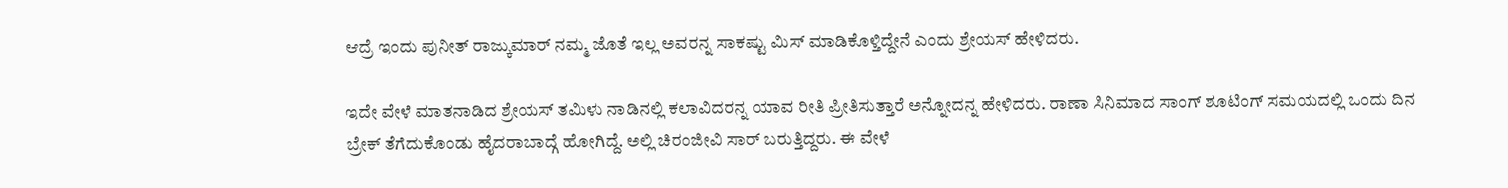ಆದ್ರೆ ಇಂದು ಪುನೀತ್ ರಾಜ್ಕುಮಾರ್ ನಮ್ಮ ಜೊತೆ ಇಲ್ಲ ಅವರನ್ನ ಸಾಕಷ್ಟು ಮಿಸ್ ಮಾಡಿಕೊಳ್ತಿದ್ದೇನೆ ಎಂದು ಶ್ರೇಯಸ್ ಹೇಳಿದರು.

ಇದೇ ವೇಳೆ ಮಾತನಾಡಿದ ಶ್ರೇಯಸ್ ತಮಿಳು ನಾಡಿನಲ್ಲಿ ಕಲಾವಿದರನ್ನ ಯಾವ ರೀತಿ ಪ್ರೀತಿಸುತ್ತಾರೆ ಅನ್ನೋದನ್ನ ಹೇಳಿದರು. ರಾಣಾ ಸಿನಿಮಾದ ಸಾಂಗ್ ಶೂಟಿಂಗ್ ಸಮಯದಲ್ಲಿ ಒಂದು ದಿನ ಬ್ರೇಕ್ ತೆಗೆದುಕೊಂಡು ಹೈದರಾಬಾದ್ಗೆ ಹೋಗಿದ್ದೆ. ಅಲ್ಲಿ ಚಿರಂಜೀವಿ ಸಾರ್ ಬರುತ್ತಿದ್ದರು. ಈ ವೇಳೆ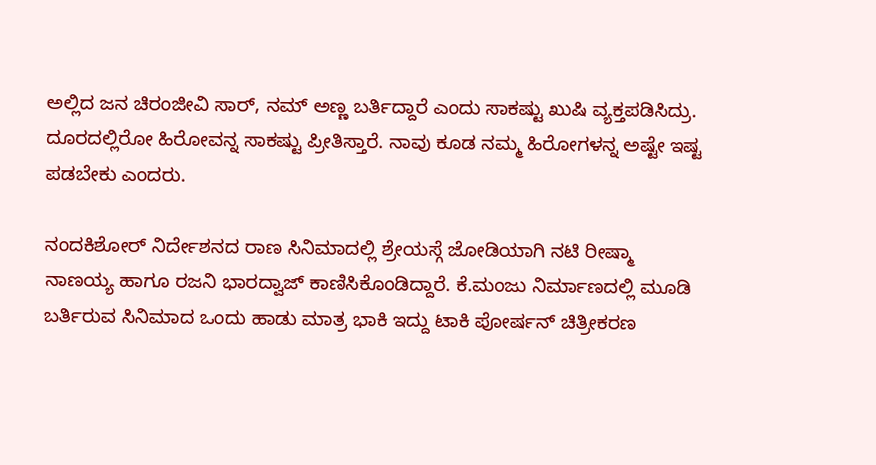ಅಲ್ಲಿದ ಜನ ಚಿರಂಜೀವಿ ಸಾರ್, ನಮ್ ಅಣ್ಣ ಬರ್ತಿದ್ದಾರೆ ಎಂದು ಸಾಕಷ್ಟು ಖುಷಿ ವ್ಯಕ್ತಪಡಿಸಿದ್ರು. ದೂರದಲ್ಲಿರೋ ಹಿರೋವನ್ನ ಸಾಕಷ್ಟು ಪ್ರೀತಿಸ್ತಾರೆ. ನಾವು ಕೂಡ ನಮ್ಮ ಹಿರೋಗಳನ್ನ ಅಷ್ಟೇ ಇಷ್ಟ ಪಡಬೇಕು ಎಂದರು.

ನಂದಕಿಶೋರ್ ನಿರ್ದೇಶನದ ರಾಣ ಸಿನಿಮಾದಲ್ಲಿ ಶ್ರೇಯಸ್ಗೆ ಜೋಡಿಯಾಗಿ ನಟಿ ರೀಷ್ಮಾ ನಾಣಯ್ಯ ಹಾಗೂ ರಜನಿ ಭಾರದ್ವಾಜ್ ಕಾಣಿಸಿಕೊಂಡಿದ್ದಾರೆ. ಕೆ.ಮಂಜು ನಿರ್ಮಾಣದಲ್ಲಿ ಮೂಡಿ ಬರ್ತಿರುವ ಸಿನಿಮಾದ ಒಂದು ಹಾಡು ಮಾತ್ರ ಭಾಕಿ ಇದ್ದು ಟಾಕಿ ಪೋರ್ಷನ್ ಚಿತ್ರೀಕರಣ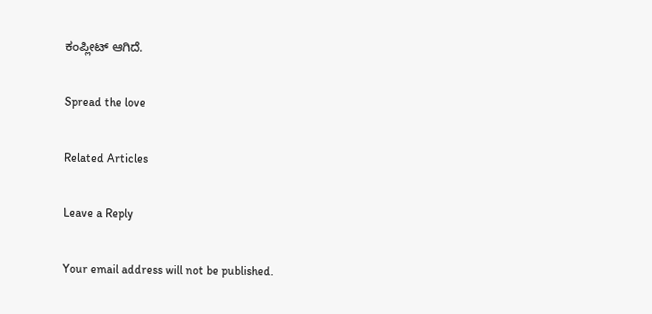ಕಂಪ್ಲೀಟ್ ಆಗಿದೆ.

Spread the love

Related Articles

Leave a Reply

Your email address will not be published.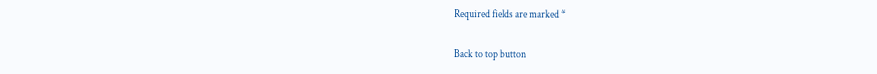Required fields are marked *

Back to top button